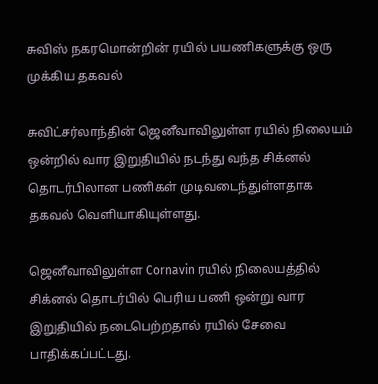சுவிஸ் நகரமொன்றின் ரயில் பயணிகளுக்கு ஒரு முக்கிய தகவல்

சுவிட்சர்லாந்தின் ஜெனீவாவிலுள்ள ரயில் நிலையம் ஒன்றில் வார இறுதியில் நடந்து வந்த சிக்னல் தொடர்பிலான பணிகள் முடிவடைந்துள்ளதாக தகவல் வெளியாகியுள்ளது.

ஜெனீவாவிலுள்ள Cornavin ரயில் நிலையத்தில் சிக்னல் தொடர்பில் பெரிய பணி ஒன்று வார இறுதியில் நடைபெற்றதால் ரயில் சேவை பாதிக்கப்பட்டது.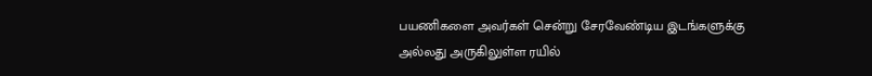பயணிகளை அவர்கள் சென்று சேரவேண்டிய இடங்களுக்கு அல்லது அருகிலுள்ள ரயில்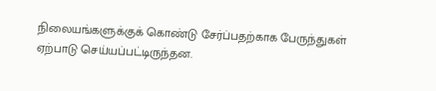நிலையங்களுக்குக் கொண்டு சேர்ப்பதற்காக பேருந்துகள் ஏற்பாடு செய்யப்பட்டிருந்தன.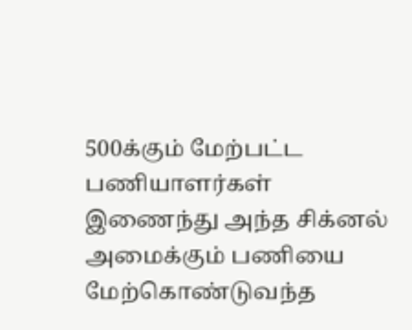500க்கும் மேற்பட்ட பணியாளர்கள் இணைந்து அந்த சிக்னல் அமைக்கும் பணியை மேற்கொண்டுவந்த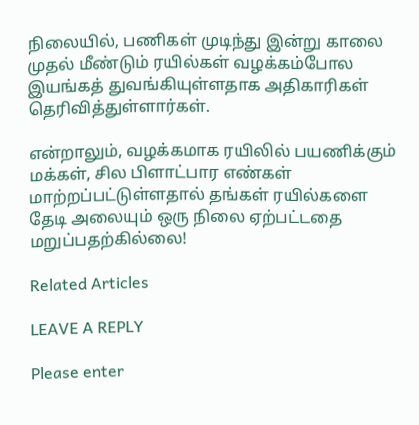நிலையில், பணிகள் முடிந்து இன்று காலை முதல் மீண்டும் ரயில்கள் வழக்கம்போல இயங்கத் துவங்கியுள்ளதாக அதிகாரிகள் தெரிவித்துள்ளார்கள்.

என்றாலும், வழக்கமாக ரயிலில் பயணிக்கும் மக்கள், சில பிளாட்பார எண்கள் மாற்றப்பட்டுள்ளதால் தங்கள் ரயில்களை தேடி அலையும் ஒரு நிலை ஏற்பட்டதை மறுப்பதற்கில்லை!

Related Articles

LEAVE A REPLY

Please enter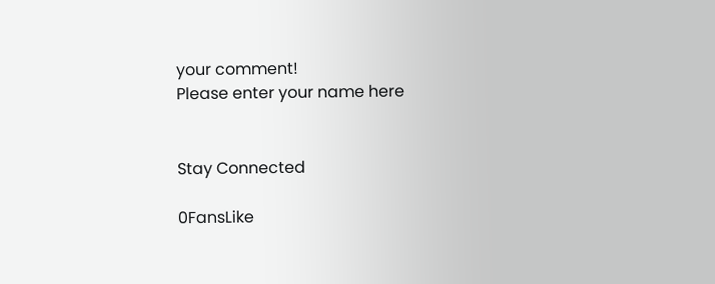your comment!
Please enter your name here


Stay Connected

0FansLike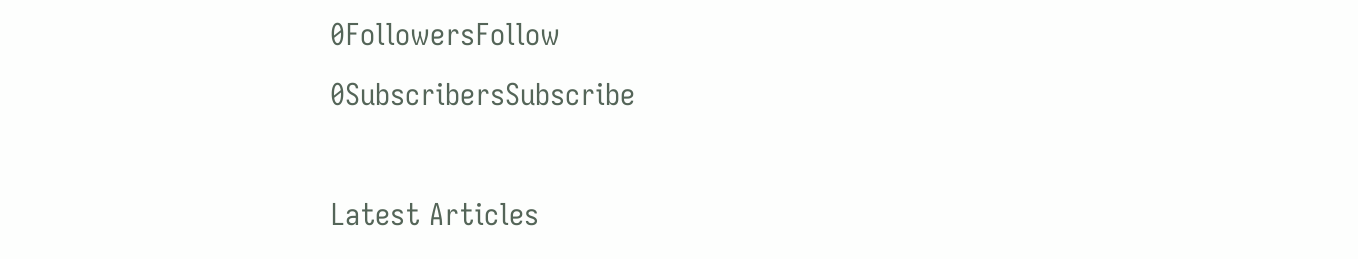0FollowersFollow
0SubscribersSubscribe

Latest Articles